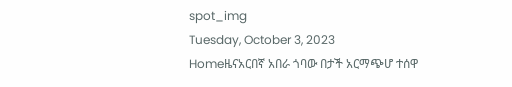spot_img
Tuesday, October 3, 2023
Homeዜናአርበኛ አበራ ጎባው በታች አርማጭሆ ተሰዋ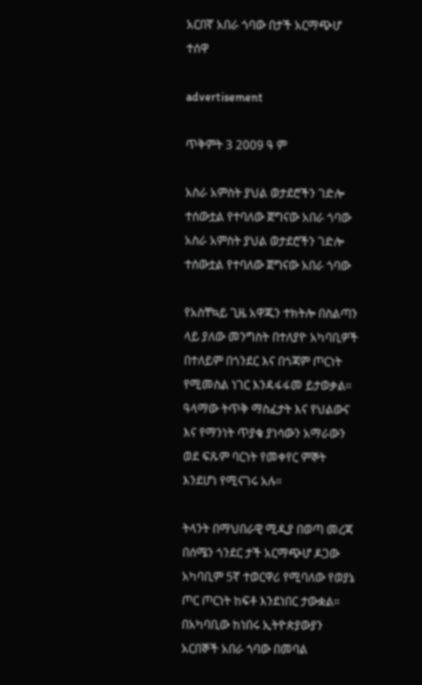አርበኛ አበራ ጎባው በታች አርማጭሆ ተሰዋ

advertisement

ጥቅምት 3 2009 ዓ ም

አስራ አምስት ያህል ወታደሮችን ገድሎ ተሰውቷል የተባለው ጀግናው አበራ ጎባው
አስራ አምስት ያህል ወታደሮችን ገድሎ ተሰውቷል የተባለው ጀግናው አበራ ጎባው

የአስቸኳይ ጊዜ አዋጁን ተክትሎ በስልጣን ላይ ያለው መንግስት በተለያዮ አካባቢዎች በተለይም በጎንደር እና በጎጃም ጦርነት የሚመስል ነገር እንዳፋፋመ ይታወቃል። ዓላማው ትጥቅ ማስፈታት እና የህልውና እና የማንነት ጥያቄ ያነሳውን አማራውን ወደ ፍጹም ባርነት የመቀየር ምኞት እንደሆነ የሚናገሩ አሉ።

ትላንት በማህበራዊ ሚዲያ በወጣ መረጃ በሰሜን ጎንደር ታች አርማጭሆ ዶጋው አካባቢም 5ኛ ተወርዋሪ የሚባለው የወያኔ ጦር ጦርነት ከፍቶ እንደነበር ታውቋል። በአካባቢው ከነበሩ ኢትዮጵያውያን አርበኞች አበራ ጎባው በመባል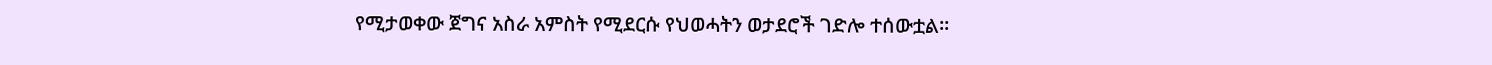የሚታወቀው ጀግና አስራ አምስት የሚደርሱ የህወሓትን ወታደሮች ገድሎ ተሰውቷል።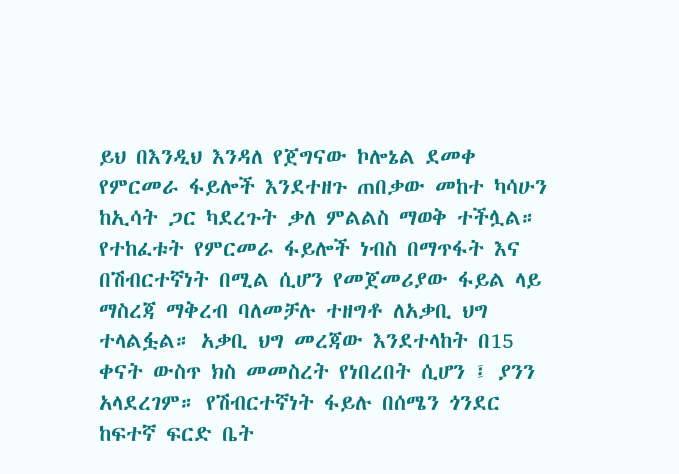ይህ በእንዲህ እንዳለ የጀግናው ኮሎኔል ደመቀ የምርመራ ፋይሎች እንደተዘጉ ጠበቃው መከተ ካሳሁን ከኢሳት ጋር ካደረጉት ቃለ ምልልስ ማወቅ ተችሏል። የተከፈቱት የምርመራ ፋይሎች ነብስ በማጥፋት እና በሽብርተኛነት በሚል ሲሆን የመጀመሪያው ፋይል ላይ ማስረጃ ማቅረብ ባለመቻሉ ተዘግቶ ለአቃቢ ህግ ተላልፏል። አቃቢ ህግ መረጃው እንደተላከት በ15 ቀናት ውስጥ ክስ መመስረት የነበረበት ሲሆን ፤ ያንን አላደረገም። የሽብርተኛነት ፋይሉ በሰሜን ጎንደር ከፍተኛ ፍርድ ቤት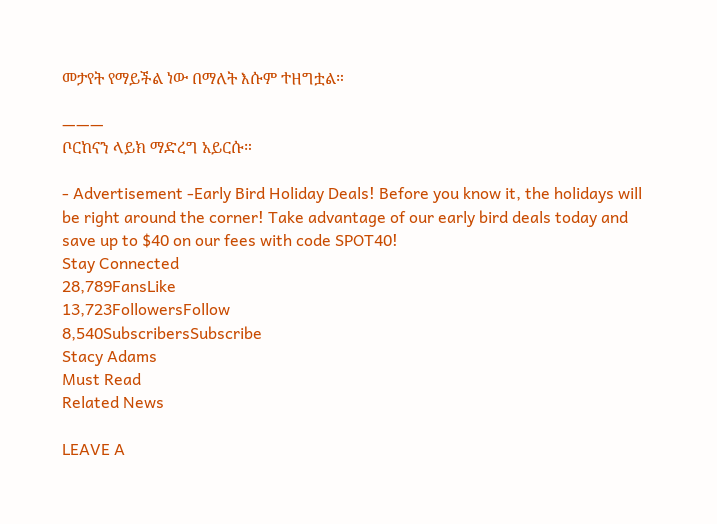መታየት የማይችል ነው በማለት እሱም ተዘግቷል።

———
ቦርከናን ላይክ ማድረግ አይርሱ።

- Advertisement -Early Bird Holiday Deals! Before you know it, the holidays will be right around the corner! Take advantage of our early bird deals today and save up to $40 on our fees with code SPOT40!
Stay Connected
28,789FansLike
13,723FollowersFollow
8,540SubscribersSubscribe
Stacy Adams
Must Read
Related News

LEAVE A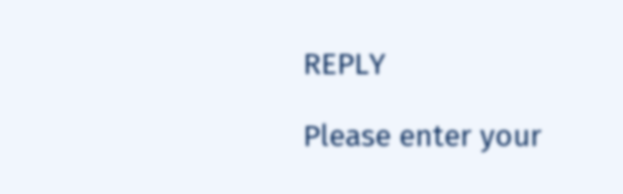REPLY

Please enter your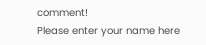comment!
Please enter your name here